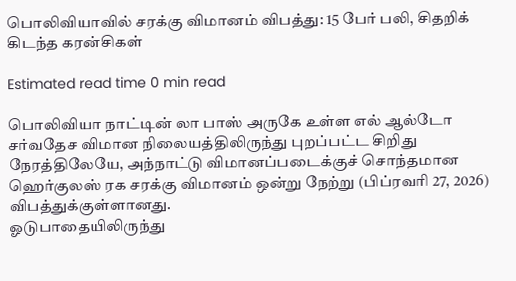பொலிவியாவில் சரக்கு விமானம் விபத்து: 15 பேர் பலி, சிதறிக் கிடந்த கரன்சிகள்

Estimated read time 0 min read

பொலிவியா நாட்டின் லா பாஸ் அருகே உள்ள எல் ஆல்டோ சர்வதேச விமான நிலையத்திலிருந்து புறப்பட்ட சிறிது நேரத்திலேயே, அந்நாட்டு விமானப்படைக்குச் சொந்தமான ஹெர்குலஸ் ரக சரக்கு விமானம் ஒன்று நேற்று (பிப்ரவரி 27, 2026) விபத்துக்குள்ளானது.
ஓடுபாதையிலிருந்து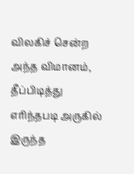விலகிச் சென்ற அந்த விமானம், தீப்பிடித்து எரிந்தபடி அருகில் இருந்த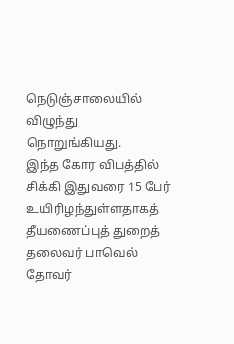நெடுஞ்சாலையில் விழுந்து நொறுங்கியது.
இந்த கோர விபத்தில் சிக்கி இதுவரை 15 பேர் உயிரிழந்துள்ளதாகத் தீயணைப்புத் துறைத் தலைவர் பாவெல் தோவர்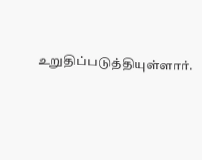உறுதிப்படுத்தியுள்ளார்.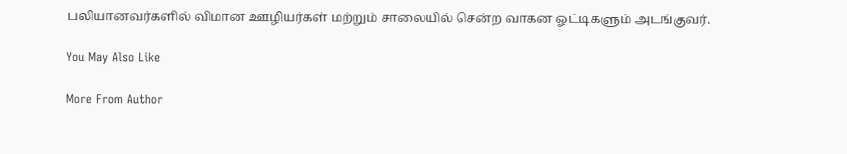பலியானவர்களில் விமான ஊழியர்கள் மற்றும் சாலையில் சென்ற வாகன ஓட்டிகளும் அடங்குவர்.

You May Also Like

More From Author